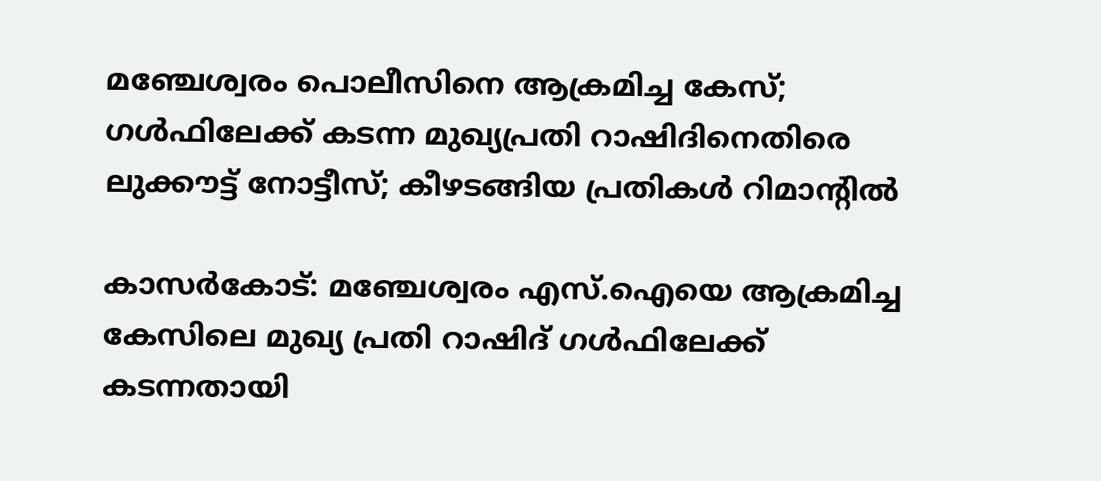മഞ്ചേശ്വരം പൊലീസിനെ ആക്രമിച്ച കേസ്; ഗള്‍ഫിലേക്ക് കടന്ന മുഖ്യപ്രതി റാഷിദിനെതിരെ ലുക്കൗട്ട് നോട്ടീസ്; കീഴടങ്ങിയ പ്രതികള്‍ റിമാന്റില്‍

കാസര്‍കോട്: മഞ്ചേശ്വരം എസ്.ഐയെ ആക്രമിച്ച കേസിലെ മുഖ്യ പ്രതി റാഷിദ് ഗള്‍ഫിലേക്ക് കടന്നതായി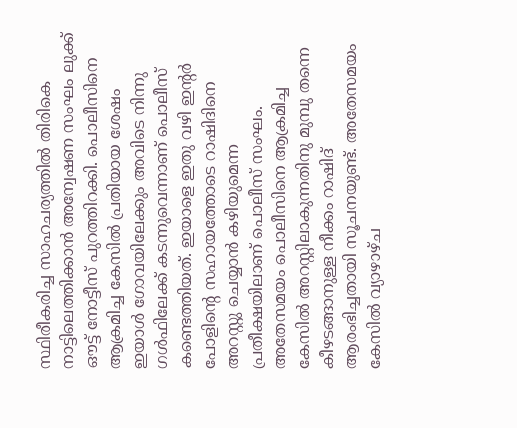സ്ഥിരീകരിച്ച സാഹചര്യത്തില്‍ തിരികെ നാട്ടിലെത്തിക്കാന്‍ അന്വേഷണ സംഘം ലുക്ക് ഔട്ട് നോട്ടീസ് പുറത്തിറക്കി. പൊലീസിനെ ആക്രമിച്ച കേസില്‍ പ്രതിയായ ശേഷം ഇയാള്‍ ഗോവയിലേക്കും അവിടെ നിന്നു ഗള്‍ഫിലേക്ക് കടന്നുവെന്നാണ് പൊലീസ് കണ്ടെത്തിയത്. ഇയാളെ ഇതു വഴി ഇന്റര്‍ പോളിന്റെ സഹായത്തോടെ റാഷിദിനെ അറസ്റ്റു ചെയ്യാന്‍ കഴിയുമെന്ന പ്രതീക്ഷയിലാണ് പൊലീസ് സംഘം. അതേസമയം പൊലീസിനെ ആക്രമിച്ച കേസില്‍ അറസ്റ്റിലാകുന്നതിനു മുമ്പു തന്നെ കീഴടങ്ങാനുള്ള നീക്കം റാഷിദ് ആരംഭിച്ചതായി സൂചനയുണ്ട്. അതേസമയം കേസില്‍ വ്യാഴാഴ്ച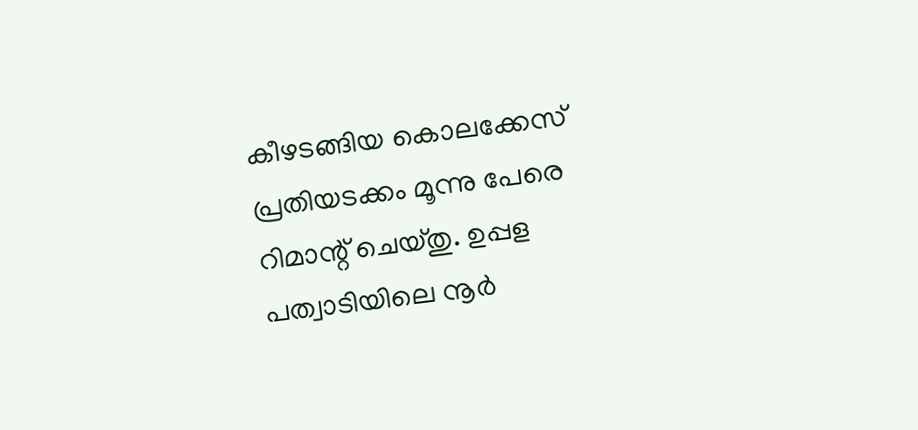കീഴടങ്ങിയ കൊലക്കേസ് പ്രതിയടക്കം മൂന്നു പേരെ റിമാന്റ് ചെയ്തു. ഉപ്പള പത്വാടിയിലെ നൂര്‍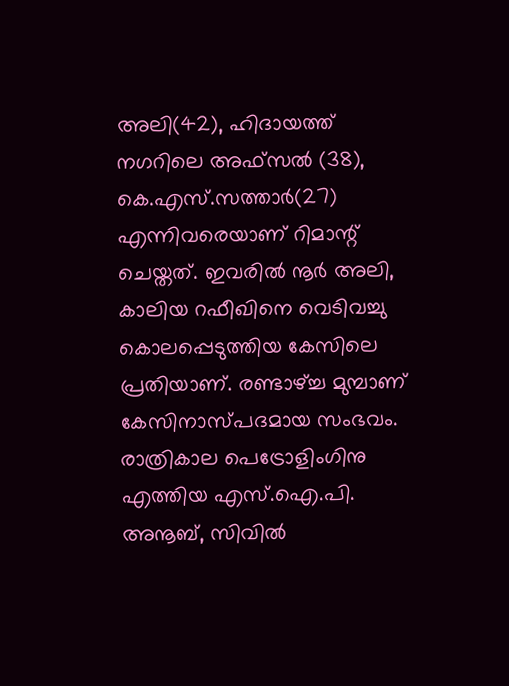അലി(42), ഹിദായത്ത് നഗറിലെ അഫ്സല്‍ (38), കെ.എസ്.സത്താര്‍(27) എന്നിവരെയാണ് റിമാന്റ് ചെയ്തത്. ഇവരില്‍ നൂര്‍ അലി, കാലിയ റഫീഖിനെ വെടിവച്ചു കൊലപ്പെടുത്തിയ കേസിലെ പ്രതിയാണ്. രണ്ടാഴ്ച്ച മുമ്പാണ് കേസിനാസ്പദമായ സംഭവം. രാത്രികാല പെട്രോളിംഗിനു എത്തിയ എസ്.ഐ.പി. അനൂബ്, സിവില്‍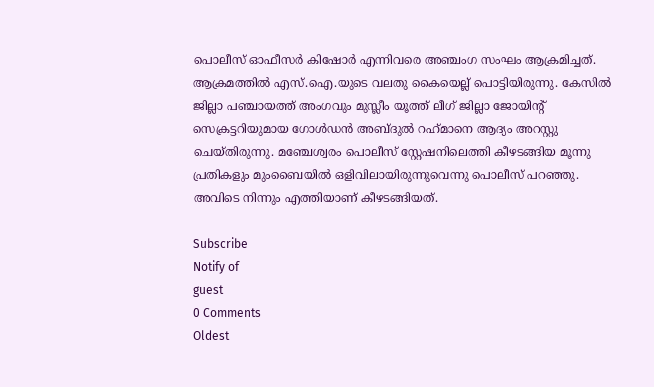പൊലീസ് ഓഫീസര്‍ കിഷോര്‍ എന്നിവരെ അഞ്ചംഗ സംഘം ആക്രമിച്ചത്. ആക്രമത്തില്‍ എസ്.ഐ.യുടെ വലതു കൈയെല്ല് പൊട്ടിയിരുന്നു. കേസില്‍ ജില്ലാ പഞ്ചായത്ത് അംഗവും മുസ്ലീം യൂത്ത് ലീഗ് ജില്ലാ ജോയിന്റ് സെക്രട്ടറിയുമായ ഗോള്‍ഡന്‍ അബ്ദുല്‍ റഹ്‌മാനെ ആദ്യം അറസ്റ്റു ചെയ്തിരുന്നു. മഞ്ചേശ്വരം പൊലീസ് സ്റ്റേഷനിലെത്തി കീഴടങ്ങിയ മൂന്നു പ്രതികളും മുംബൈയില്‍ ഒളിവിലായിരുന്നുവെന്നു പൊലീസ് പറഞ്ഞു. അവിടെ നിന്നും എത്തിയാണ് കീഴടങ്ങിയത്.

Subscribe
Notify of
guest
0 Comments
Oldest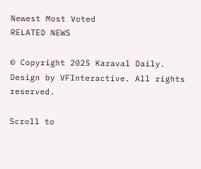Newest Most Voted
RELATED NEWS

© Copyright 2025 Karaval Daily. Design by VFInteractive. All rights reserved.

Scroll to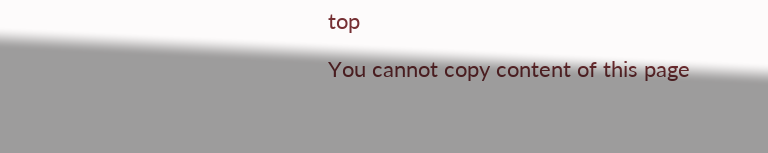top

You cannot copy content of this page